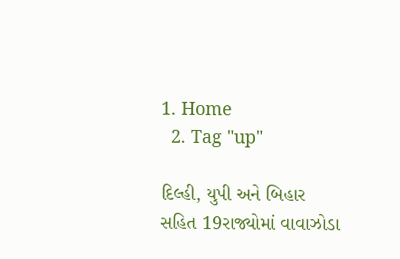1. Home
  2. Tag "up"

દિલ્હી, યુપી અને બિહાર સહિત 19રાજ્યોમાં વાવાઝોડા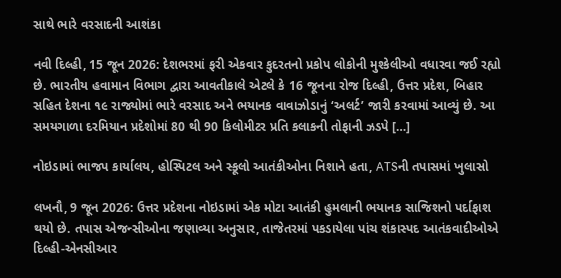સાથે ભારે વરસાદની આશંકા

નવી દિલ્હી, 15 જૂન 2026: દેશભરમાં ફરી એકવાર કુદરતનો પ્રકોપ લોકોની મુશ્કેલીઓ વધારવા જઈ રહ્યો છે. ભારતીય હવામાન વિભાગ દ્વારા આવતીકાલે એટલે કે 16 જૂનના રોજ દિલ્હી, ઉત્તર પ્રદેશ, બિહાર સહિત દેશના ૧૯ રાજ્યોમાં ભારે વરસાદ અને ભયાનક વાવાઝોડાનું ‘અલર્ટ’ જારી કરવામાં આવ્યું છે. આ સમયગાળા દરમિયાન પ્રદેશોમાં 80 થી 90 કિલોમીટર પ્રતિ કલાકની તોફાની ઝડપે […]

નોઇડામાં ભાજપ કાર્યાલય, હોસ્પિટલ અને સ્કૂલો આતંકીઓના નિશાને હતા, ATSની તપાસમાં ખુલાસો

લખનૌ, 9 જૂન 2026: ઉત્તર પ્રદેશના નોઇડામાં એક મોટા આતંકી હુમલાની ભયાનક સાજિશનો પર્દાફાશ થયો છે. તપાસ એજન્સીઓના જણાવ્યા અનુસાર, તાજેતરમાં પકડાયેલા પાંચ શંકાસ્પદ આતંકવાદીઓએ દિલ્હી-એનસીઆર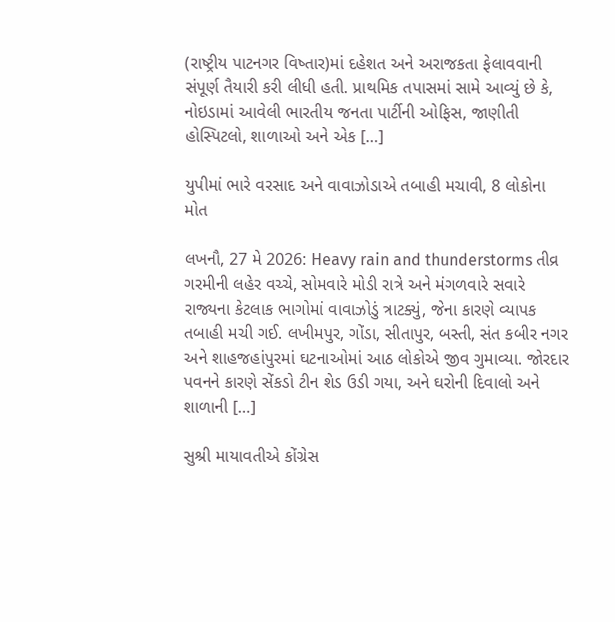(રાષ્ટ્રીય પાટનગર વિષ્તાર)માં દહેશત અને અરાજકતા ફેલાવવાની સંપૂર્ણ તૈયારી કરી લીધી હતી. પ્રાથમિક તપાસમાં સામે આવ્યું છે કે, નોઇડામાં આવેલી ભારતીય જનતા પાર્ટીની ઓફિસ, જાણીતી હોસ્પિટલો, શાળાઓ અને એક […]

યુપીમાં ભારે વરસાદ અને વાવાઝોડાએ તબાહી મચાવી, 8 લોકોના મોત

લખનૌ, 27 મે 2026: Heavy rain and thunderstorms તીવ્ર ગરમીની લહેર વચ્ચે, સોમવારે મોડી રાત્રે અને મંગળવારે સવારે રાજ્યના કેટલાક ભાગોમાં વાવાઝોડું ત્રાટક્યું, જેના કારણે વ્યાપક તબાહી મચી ગઈ. લખીમપુર, ગોંડા, સીતાપુર, બસ્તી, સંત કબીર નગર અને શાહજહાંપુરમાં ઘટનાઓમાં આઠ લોકોએ જીવ ગુમાવ્યા. જોરદાર પવનને કારણે સેંકડો ટીન શેડ ઉડી ગયા, અને ઘરોની દિવાલો અને શાળાની […]

સુશ્રી માયાવતીએ કોંગ્રેસ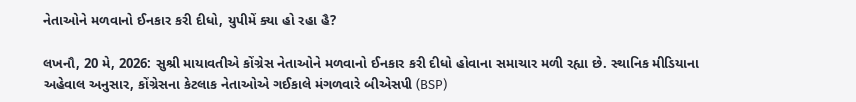નેતાઓને મળવાનો ઈનકાર કરી દીધો, યુપીમેં ક્યા હો રહા હૈ?

લખનૌ, 20 મે, 2026: સુશ્રી માયાવતીએ કોંગ્રેસ નેતાઓને મળવાનો ઈનકાર કરી દીધો હોવાના સમાચાર મળી રહ્યા છે. સ્થાનિક મીડિયાના અહેવાલ અનુસાર, કોંગ્રેસના કેટલાક નેતાઓએ ગઈકાલે મંગળવારે બીએસપી (BSP)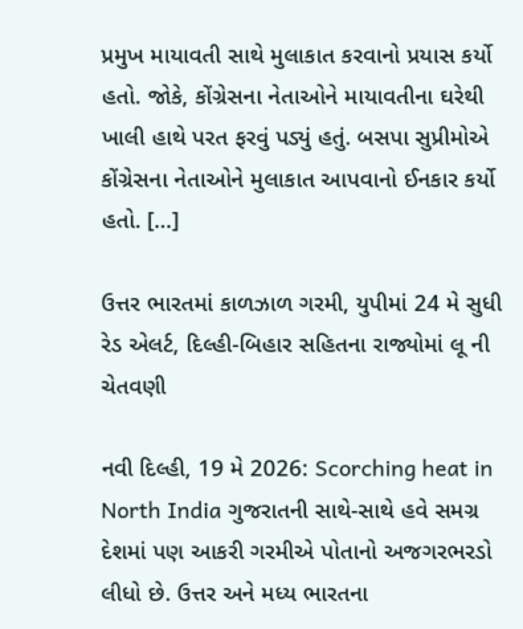પ્રમુખ માયાવતી સાથે મુલાકાત કરવાનો પ્રયાસ કર્યો હતો. જોકે, કોંગ્રેસના નેતાઓને માયાવતીના ઘરેથી ખાલી હાથે પરત ફરવું પડ્યું હતું. બસપા સુપ્રીમોએ કોંગ્રેસના નેતાઓને મુલાકાત આપવાનો ઈનકાર કર્યો હતો. […]

ઉત્તર ભારતમાં કાળઝાળ ગરમી, યુપીમાં 24 મે સુધી રેડ એલર્ટ, દિલ્હી-બિહાર સહિતના રાજ્યોમાં લૂ ની ચેતવણી

નવી દિલ્હી, 19 મે 2026: Scorching heat in North India ગુજરાતની સાથે-સાથે હવે સમગ્ર દેશમાં પણ આકરી ગરમીએ પોતાનો અજગરભરડો લીધો છે. ઉત્તર અને મધ્ય ભારતના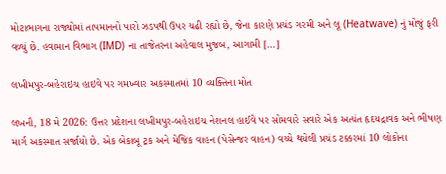મોટાભાગના રાજ્યોમાં તાપમાનનો પારો ઝડપથી ઉપર ચઢી રહ્યો છે, જેના કારણે પ્રચંડ ગરમી અને લૂ (Heatwave) નું મોજું ફરી વળ્યું છે. હવામાન વિભાગ (IMD) ના તાજેતરના અહેવાલ મુજબ, આગામી […]

લખીમપુર-બહેરાઇચ હાઇવે પર ગમખ્વાર અકસ્માતમાં 10 વ્યક્તિના મોત

લખનૌ, 18 મે 2026: ઉત્તર પ્રદેશના લખીમપુર-બહેરાઇચ નેશનલ હાઈવે પર સોમવારે સવારે એક અત્યંત હૃદયદ્રાવક અને ભીષણ માર્ગ અકસ્માત સર્જાયો છે. એક બેકાબૂ ટ્રક અને મેજિક વાહન (પેસેન્જર વાહન) વચ્ચે થયેલી પ્રચંડ ટક્કરમાં 10 લોકોના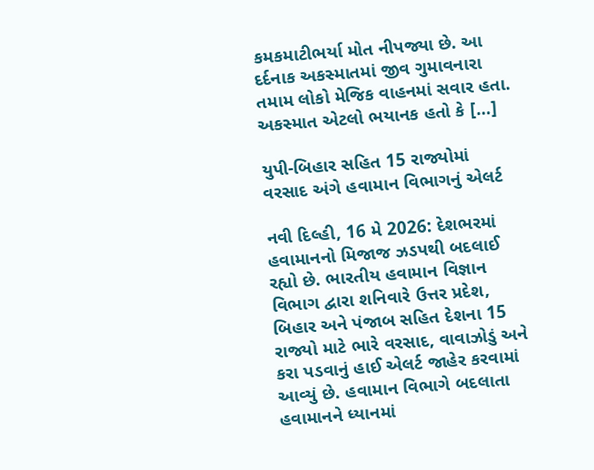કમકમાટીભર્યા મોત નીપજ્યા છે. આ દર્દનાક અકસ્માતમાં જીવ ગુમાવનારા તમામ લોકો મેજિક વાહનમાં સવાર હતા. અકસ્માત એટલો ભયાનક હતો કે […]

યુપી-બિહાર સહિત 15 રાજ્યોમાં વરસાદ અંગે હવામાન વિભાગનું એલર્ટ

નવી દિલ્હી, 16 મે 2026: દેશભરમાં હવામાનનો મિજાજ ઝડપથી બદલાઈ રહ્યો છે. ભારતીય હવામાન વિજ્ઞાન વિભાગ દ્વારા શનિવારે ઉત્તર પ્રદેશ, બિહાર અને પંજાબ સહિત દેશના 15 રાજ્યો માટે ભારે વરસાદ, વાવાઝોડું અને કરા પડવાનું હાઈ એલર્ટ જાહેર કરવામાં આવ્યું છે. હવામાન વિભાગે બદલાતા હવામાનને ધ્યાનમાં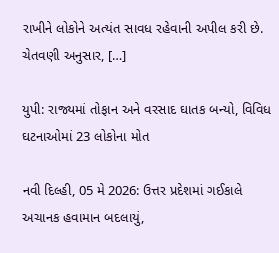રાખીને લોકોને અત્યંત સાવધ રહેવાની અપીલ કરી છે. ચેતવણી અનુસાર, […]

યુપી: રાજ્યમાં તોફાન અને વરસાદ ઘાતક બન્યો, વિવિધ ઘટનાઓમાં 23 લોકોના મોત

નવી દિલ્હી, 05 મે 2026: ઉત્તર પ્રદેશમાં ગઈકાલે અચાનક હવામાન બદલાયું,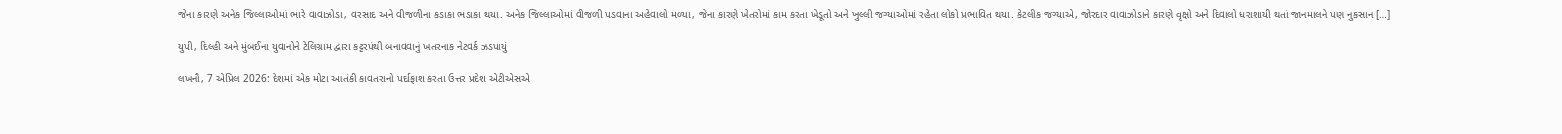જેના કારણે અનેક જિલ્લાઓમાં ભારે વાવાઝોડા, વરસાદ અને વીજળીના કડાકા ભડાકા થયા. અનેક જિલ્લાઓમાં વીજળી પડવાના અહેવાલો મળ્યા, જેના કારણે ખેતરોમાં કામ કરતા ખેડૂતો અને ખુલ્લી જગ્યાઓમાં રહેતા લોકો પ્રભાવિત થયા. કેટલીક જગ્યાએ, જોરદાર વાવાઝોડાને કારણે વૃક્ષો અને દિવાલો ધરાશાયી થતાં જાનમાલને પણ નુકસાન […]

યુપી, દિલ્હી અને મુંબઈના યુવાનોને ટેલિગ્રામ દ્વારા કટ્ટરપંથી બનાવવાનું ખતરનાક નેટવર્ક ઝડપાયું

લખનૌ, 7 એપ્રિલ 2026: દેશમાં એક મોટા આતંકી કાવતરાનો પર્દાફાશ કરતા ઉત્તર પ્રદેશ એટીએસએ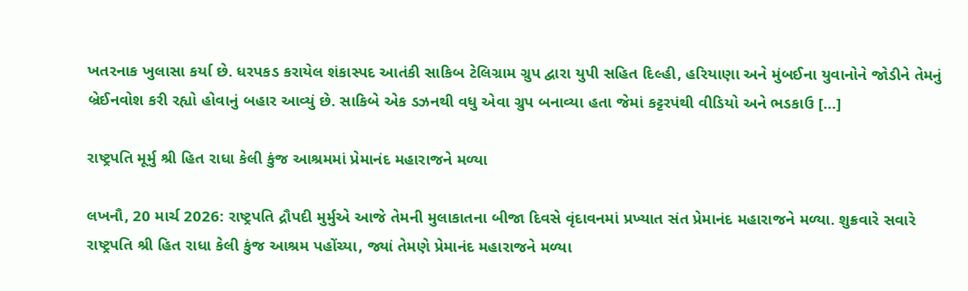ખતરનાક ખુલાસા કર્યા છે. ધરપકડ કરાયેલ શંકાસ્પદ આતંકી સાકિબ ટેલિગ્રામ ગ્રુપ દ્વારા યુપી સહિત દિલ્હી, હરિયાણા અને મુંબઈના યુવાનોને જોડીને તેમનું બ્રેઈનવોશ કરી રહ્યો હોવાનું બહાર આવ્યું છે. સાકિબે એક ડઝનથી વધુ એવા ગ્રુપ બનાવ્યા હતા જેમાં કટ્ટરપંથી વીડિયો અને ભડકાઉ […]

રાષ્ટ્રપતિ મૂર્મુ શ્રી હિત રાધા કેલી કુંજ આશ્રમમાં પ્રેમાનંદ મહારાજને મળ્યા

લખનૌ, 20 માર્ચ 2026: રાષ્ટ્રપતિ દ્રૌપદી મુર્મુએ આજે તેમની મુલાકાતના બીજા દિવસે વૃંદાવનમાં પ્રખ્યાત સંત પ્રેમાનંદ મહારાજને મળ્યા. શુક્રવારે સવારે રાષ્ટ્રપતિ શ્રી હિત રાધા કેલી કુંજ આશ્રમ પહોંચ્યા, જ્યાં તેમણે પ્રેમાનંદ મહારાજને મળ્યા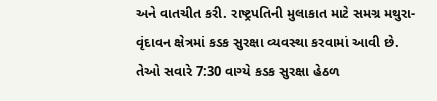અને વાતચીત કરી. રાષ્ટ્રપતિની મુલાકાત માટે સમગ્ર મથુરા-વૃંદાવન ક્ષેત્રમાં કડક સુરક્ષા વ્યવસ્થા કરવામાં આવી છે. તેઓ સવારે 7:30 વાગ્યે કડક સુરક્ષા હેઠળ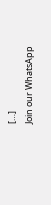[…]
Join our WhatsApp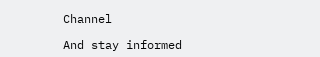Channel

And stay informed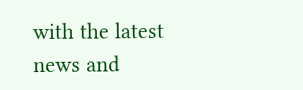with the latest news and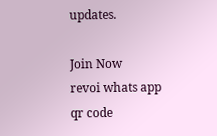updates.

Join Now
revoi whats app qr code